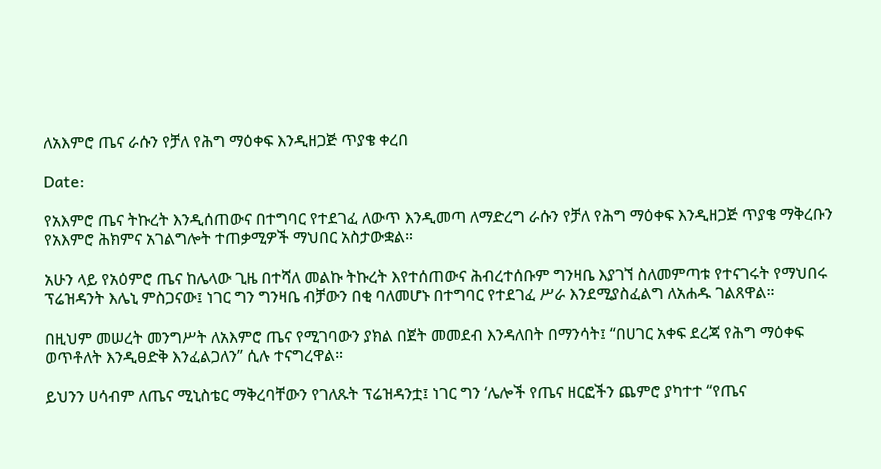ለአእምሮ ጤና ራሱን የቻለ የሕግ ማዕቀፍ እንዲዘጋጅ ጥያቄ ቀረበ

Date:

የአእምሮ ጤና ትኩረት እንዲሰጠውና በተግባር የተደገፈ ለውጥ እንዲመጣ ለማድረግ ራሱን የቻለ የሕግ ማዕቀፍ እንዲዘጋጅ ጥያቄ ማቅረቡን የአእምሮ ሕክምና አገልግሎት ተጠቃሚዎች ማህበር አስታውቋል።

አሁን ላይ የአዕምሮ ጤና ከሌላው ጊዜ በተሻለ መልኩ ትኩረት እየተሰጠውና ሕብረተሰቡም ግንዛቤ እያገኘ ስለመምጣቱ የተናገሩት የማህበሩ ፕሬዝዳንት እሌኒ ምስጋናው፤ ነገር ግን ግንዛቤ ብቻውን በቂ ባለመሆኑ በተግባር የተደገፈ ሥራ እንደሚያስፈልግ ለአሐዱ ገልጸዋል።

በዚህም መሠረት መንግሥት ለአእምሮ ጤና የሚገባውን ያክል በጀት መመደብ እንዳለበት በማንሳት፤ “በሀገር አቀፍ ደረጃ የሕግ ማዕቀፍ ወጥቶለት እንዲፀድቅ እንፈልጋለን” ሲሉ ተናግረዋል።

ይህንን ሀሳብም ለጤና ሚኒስቴር ማቅረባቸውን የገለጹት ፕሬዝዳንቷ፤ ነገር ግን ‘ሌሎች የጤና ዘርፎችን ጨምሮ ያካተተ “የጤና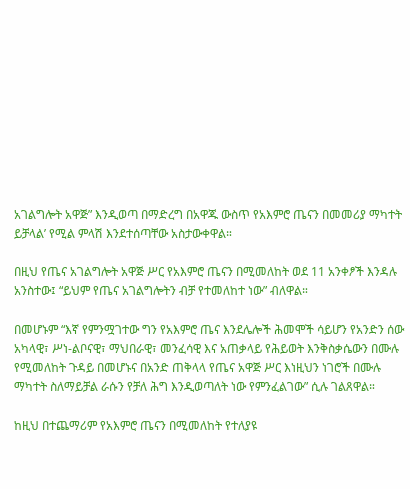አገልግሎት አዋጅ” እንዲወጣ በማድረግ በአዋጁ ውስጥ የአእምሮ ጤናን በመመሪያ ማካተት ይቻላል’ የሚል ምላሽ እንደተሰጣቸው አስታውቀዋል።

በዚህ የጤና አገልግሎት አዋጅ ሥር የአእምሮ ጤናን በሚመለከት ወደ 11 አንቀፆች እንዳሉ አንስተው፤ “ይህም የጤና አገልግሎትን ብቻ የተመለከተ ነው” ብለዋል።

በመሆኑም “እኛ የምንሟገተው ግን የአእምሮ ጤና እንደሌሎች ሕመሞች ሳይሆን የአንድን ሰው አካላዊ፣ ሥነ-ልቦናዊ፣ ማህበራዊ፣ መንፈሳዊ እና አጠቃላይ የሕይወት እንቅስቃሴውን በሙሉ የሚመለከት ጉዳይ በመሆኑና በአንድ ጠቅላላ የጤና አዋጅ ሥር እነዚህን ነገሮች በሙሉ ማካተት ስለማይቻል ራሱን የቻለ ሕግ እንዲወጣለት ነው የምንፈልገው” ሲሉ ገልጸዋል።

ከዚህ በተጨማሪም የአእምሮ ጤናን በሚመለከት የተለያዩ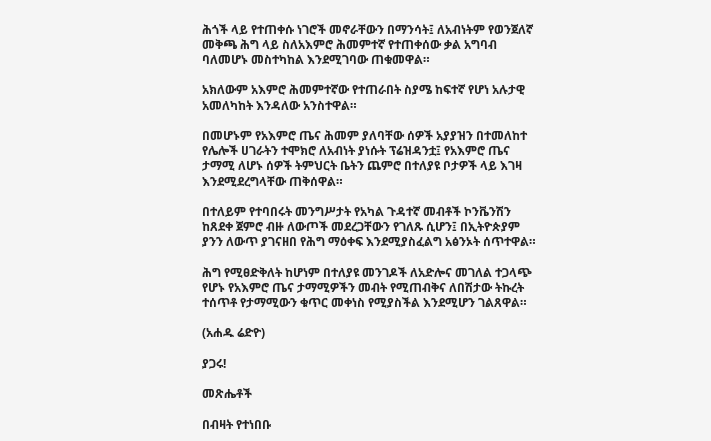ሕጎች ላይ የተጠቀሱ ነገሮች መኖራቸውን በማንሳት፤ ለአብነትም የወንጀለኛ መቅጫ ሕግ ላይ ስለአእምሮ ሕመምተኛ የተጠቀሰው ቃል አግባብ ባለመሆኑ መስተካከል እንደሚገባው ጠቁመዋል።

አክለውም አእምሮ ሕመምተኛው የተጠራበት ስያሜ ከፍተኛ የሆነ አሉታዊ አመለካከት እንዳለው አንስተዋል።

በመሆኑም የአእምሮ ጤና ሕመም ያለባቸው ሰዎች አያያዝን በተመለከተ የሌሎች ሀገራትን ተሞክሮ ለአብነት ያነሱት ፕሬዝዳንቷ፤ የአእምሮ ጤና ታማሚ ለሆኑ ሰዎች ትምህርት ቤትን ጨምሮ በተለያዩ ቦታዎች ላይ እገዛ እንደሚደረግላቸው ጠቅሰዋል።

በተለይም የተባበሩት መንግሥታት የአካል ጉዳተኛ መብቶች ኮንቬንሽን ከጸደቀ ጀምሮ ብዙ ለውጦች መደረጋቸውን የገለጹ ሲሆን፤ በኢትዮጵያም ያንን ለውጥ ያገናዘበ የሕግ ማዕቀፍ እንደሚያስፈልግ አፅንኦት ሰጥተዋል።

ሕግ የሚፀድቅለት ከሆነም በተለያዩ መንገዶች ለአድሎና መገለል ተጋላጭ የሆኑ የአእምሮ ጤና ታማሚዎችን መብት የሚጠብቅና ለበሽታው ትኩረት ተሰጥቶ የታማሚውን ቁጥር መቀነስ የሚያስችል እንደሚሆን ገልጸዋል።

(አሐዱ ሬድዮ)

ያጋሩ!

መጽሔቶች

በብዛት የተነበቡ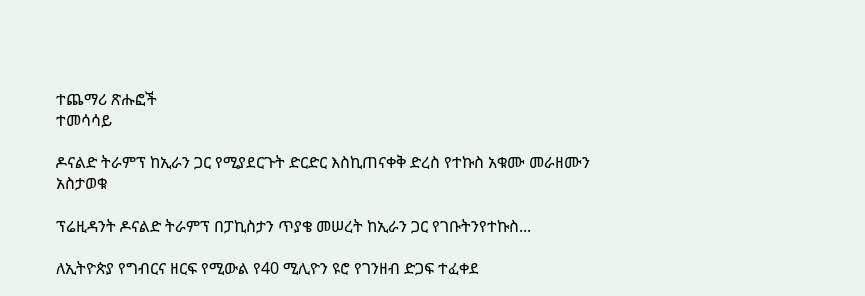ተጨማሪ ጽሑፎች
ተመሳሳይ

ዶናልድ ትራምፕ ከኢራን ጋር የሚያደርጉት ድርድር እስኪጠናቀቅ ድረስ የተኩስ አቁሙ መራዘሙን አስታወቁ

ፕሬዚዳንት ዶናልድ ትራምፕ በፓኪስታን ጥያቄ መሠረት ከኢራን ጋር የገቡትንየተኩስ...

ለኢትዮጵያ የግብርና ዘርፍ የሚውል የ40 ሚሊዮን ዩሮ የገንዘብ ድጋፍ ተፈቀደ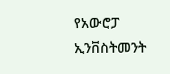የአውሮፓ ኢንቨስትመንት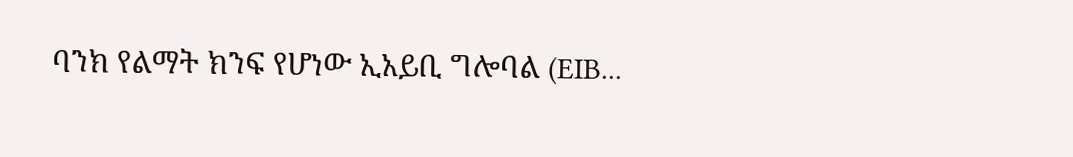ባንክ የልማት ክንፍ የሆነው ኢአይቢ ግሎባል (EIB...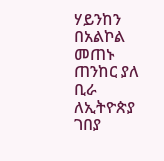ሃይንከን በአልኮል መጠኑ ጠንከር ያለ ቢራ ለኢትዮጵያ ገበያ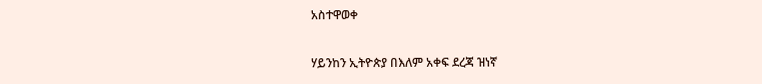አስተዋወቀ

ሃይንከን ኢትዮጵያ በእለም አቀፍ ደረጃ ዝነኛ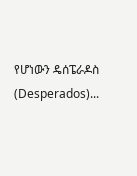የሆነውን ዴሰፔራዶስ (Desperados)...